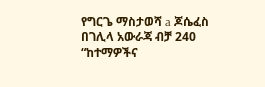የግርጌ ማስታወሻ a ጆሴፈስ በገሊላ አውራጃ ብቻ 240 “ከተማዎችና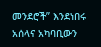መንደሮች” እንደነበሩ አሰላና አካባቢውን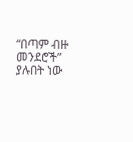“በጣም ብዙ መንደሮች” ያሉበት ነው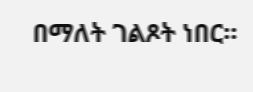በማለት ገልጾት ነበር።